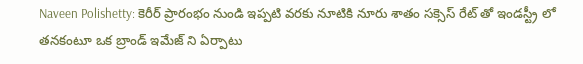Naveen Polishetty: కెరీర్ ప్రారంభం నుండి ఇప్పటి వరకు నూటికి నూరు శాతం సక్సెస్ రేట్ తో ఇండస్ట్రీ లో తనకంటూ ఒక బ్రాండ్ ఇమేజ్ ని ఏర్పాటు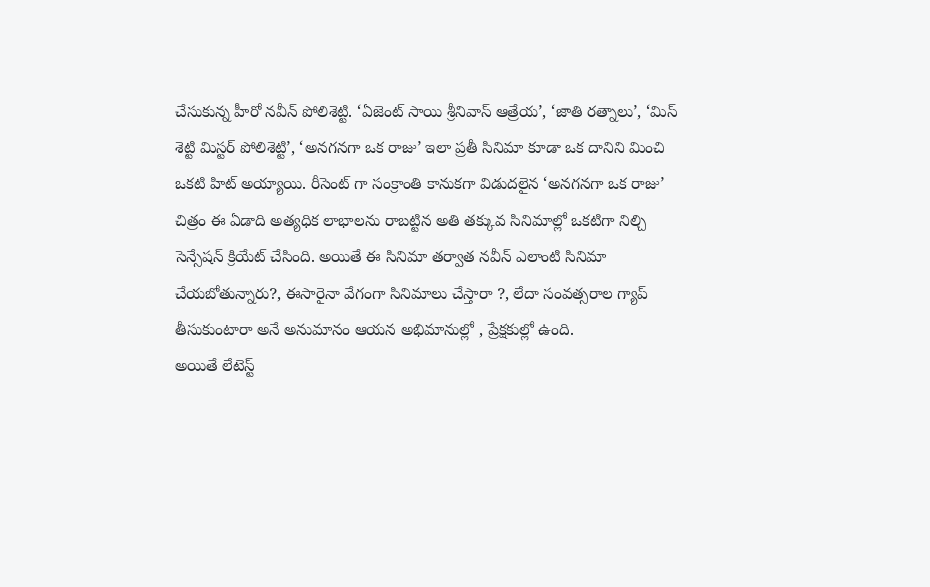చేసుకున్న హీరో నవీన్ పోలిశెట్టి. ‘ఏజెంట్ సాయి శ్రీనివాస్ ఆత్రేయ’, ‘జాతి రత్నాలు’, ‘మిస్ శెట్టి మిస్టర్ పోలిశెట్టి’, ‘అనగనగా ఒక రాజు’ ఇలా ప్రతీ సినిమా కూడా ఒక దానిని మించి ఒకటి హిట్ అయ్యాయి. రీసెంట్ గా సంక్రాంతి కానుకగా విడుదలైన ‘అనగనగా ఒక రాజు’ చిత్రం ఈ ఏడాది అత్యధిక లాభాలను రాబట్టిన అతి తక్కువ సినిమాల్లో ఒకటిగా నిల్చి సెన్సేషన్ క్రియేట్ చేసింది. అయితే ఈ సినిమా తర్వాత నవీన్ ఎలాంటి సినిమా చేయబోతున్నారు?, ఈసారైనా వేగంగా సినిమాలు చేస్తారా ?, లేదా సంవత్సరాల గ్యాప్ తీసుకుంటారా అనే అనుమానం ఆయన అభిమానుల్లో , ప్రేక్షకుల్లో ఉంది.
అయితే లేటెస్ట్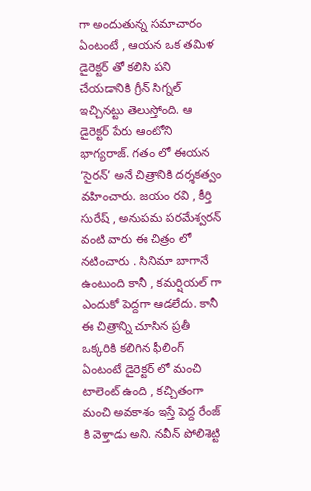గా అందుతున్న సమాచారం ఏంటంటే , ఆయన ఒక తమిళ డైరెక్టర్ తో కలిసి పని చేయడానికి గ్రీన్ సిగ్నల్ ఇచ్చినట్టు తెలుస్తోంది. ఆ డైరెక్టర్ పేరు ఆంటోని భాగ్యరాజ్. గతం లో ఈయన ‘సైరన్’ అనే చిత్రానికి దర్శకత్వం వహించారు. జయం రవి , కీర్తి సురేష్ , అనుపమ పరమేశ్వరన్ వంటి వారు ఈ చిత్రం లో నటించారు . సినిమా బాగానే ఉంటుంది కానీ , కమర్షియల్ గా ఎందుకో పెద్దగా ఆడలేదు. కానీ ఈ చిత్రాన్ని చూసిన ప్రతీ ఒక్కరికి కలిగిన ఫీలింగ్ ఏంటంటే డైరెక్టర్ లో మంచి టాలెంట్ ఉంది , కచ్చితంగా మంచి అవకాశం ఇస్తే పెద్ద రేంజ్ కి వెళ్తాడు అని. నవీన్ పోలిశెట్టి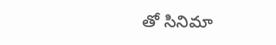తో సినిమా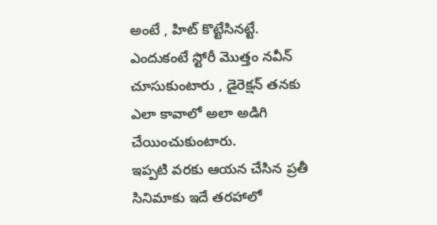అంటే , హిట్ కొట్టేసినట్టే. ఎందుకంటే స్టోరీ మొత్తం నవీన్ చూసుకుంటారు , డైరెక్షన్ తనకు ఎలా కావాలో అలా అడిగి చేయించుకుంటారు.
ఇప్పటి వరకు ఆయన చేసిన ప్రతీ సినిమాకు ఇదే తరహాలో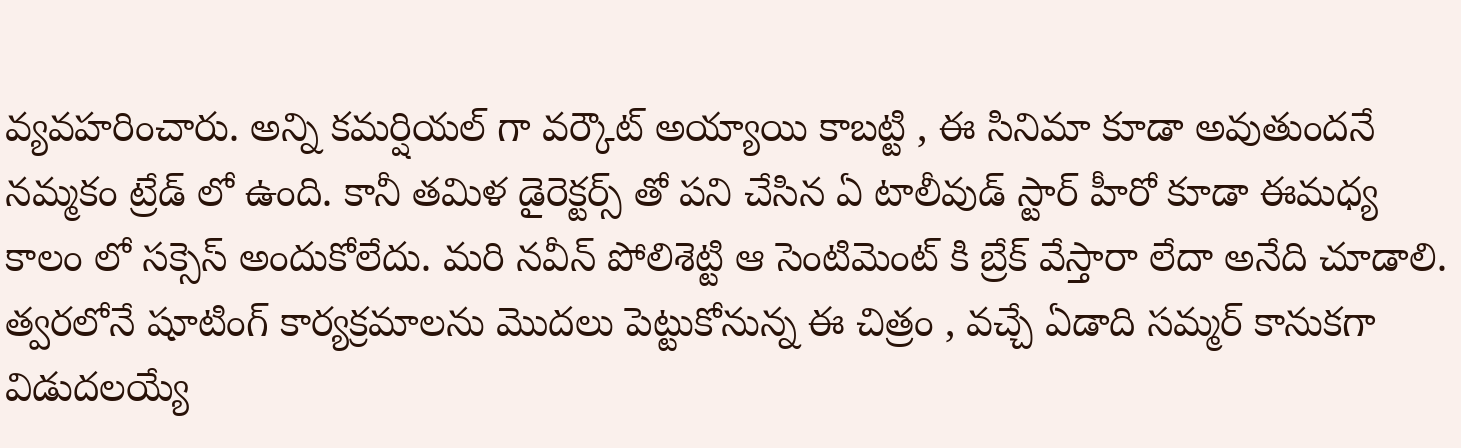వ్యవహరించారు. అన్ని కమర్షియల్ గా వర్కౌట్ అయ్యాయి కాబట్టి , ఈ సినిమా కూడా అవుతుందనే నమ్మకం ట్రేడ్ లో ఉంది. కానీ తమిళ డైరెక్టర్స్ తో పని చేసిన ఏ టాలీవుడ్ స్టార్ హీరో కూడా ఈమధ్య కాలం లో సక్సెస్ అందుకోలేదు. మరి నవీన్ పోలిశెట్టి ఆ సెంటిమెంట్ కి బ్రేక్ వేస్తారా లేదా అనేది చూడాలి. త్వరలోనే షూటింగ్ కార్యక్రమాలను మొదలు పెట్టుకోనున్న ఈ చిత్రం , వచ్చే ఏడాది సమ్మర్ కానుకగా విడుదలయ్యే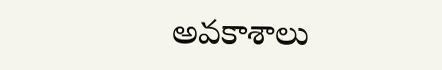అవకాశాలు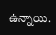ఉన్నాయి.